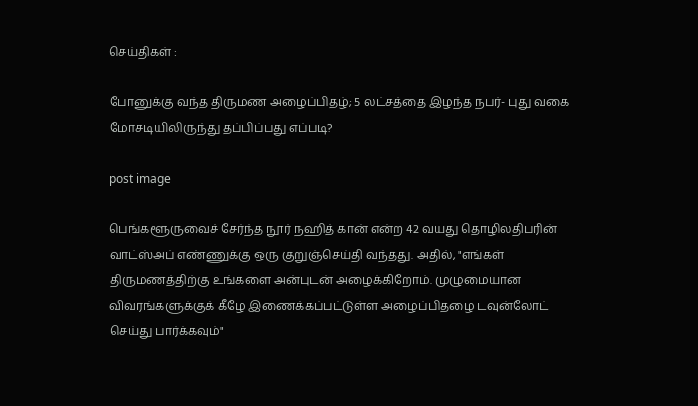செய்திகள் :

போனுக்கு வந்த திருமண அழைப்பிதழ்; 5 லட்சத்தை இழந்த நபர்- புது வகை மோசடியிலிருந்து தப்பிப்பது எப்படி?

post image

பெங்களூருவைச் சேர்ந்த நூர் நஹித் கான் என்ற 42 வயது தொழிலதிபரின் வாட்ஸ்அப் எண்ணுக்கு ஒரு குறுஞ்செய்தி வந்தது. அதில், "எங்கள் திருமணத்திற்கு உங்களை அன்புடன் அழைக்கிறோம். முழுமையான விவரங்களுக்குக் கீழே இணைக்கப்பட்டுள்ள அழைப்பிதழை டவுன்லோட் செய்து பார்க்கவும்"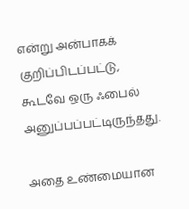என்று அன்பாகக் குறிப்பிடப்பட்டு, கூடவே ஒரு ஃபைல் அனுப்பப்பட்டிருந்தது.

அதை உண்மையான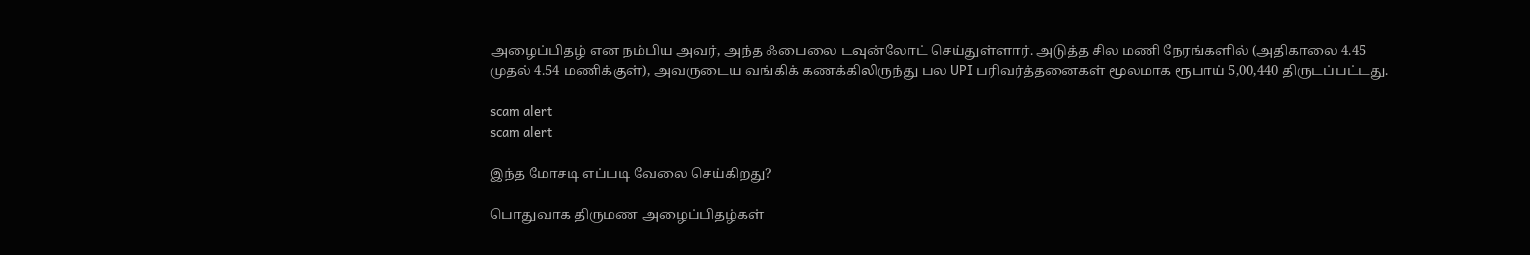அழைப்பிதழ் என நம்பிய அவர், அந்த ஃபைலை டவுன்லோட் செய்துள்ளார். அடுத்த சில மணி நேரங்களில் (அதிகாலை 4.45 முதல் 4.54 மணிக்குள்), அவருடைய வங்கிக் கணக்கிலிருந்து பல UPI பரிவர்த்தனைகள் மூலமாக ரூபாய் 5,00,440 திருடப்பட்டது.

scam alert
scam alert

இந்த மோசடி எப்படி வேலை செய்கிறது?

பொதுவாக திருமண அழைப்பிதழ்கள்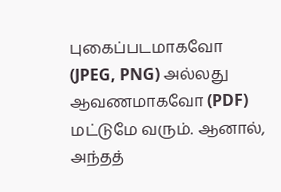புகைப்படமாகவோ (JPEG, PNG) அல்லது ஆவணமாகவோ (PDF) மட்டுமே வரும். ஆனால், அந்தத்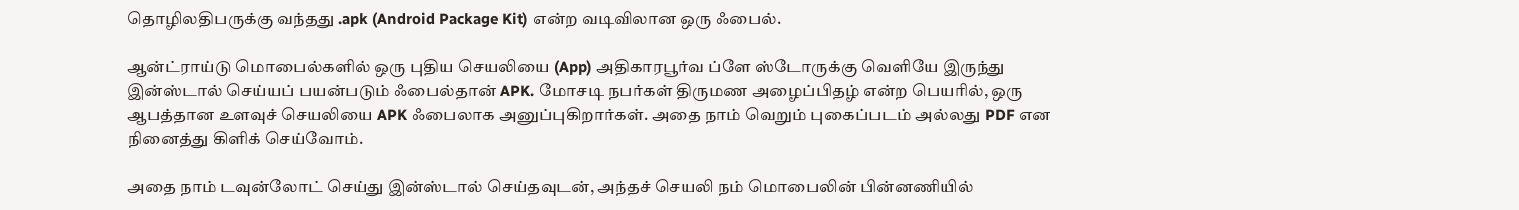தொழிலதிபருக்கு வந்தது .apk (Android Package Kit) என்ற வடிவிலான ஒரு ஃபைல்.

ஆன்ட்ராய்டு மொபைல்களில் ஒரு புதிய செயலியை (App) அதிகாரபூர்வ ப்ளே ஸ்டோருக்கு வெளியே இருந்து இன்ஸ்டால் செய்யப் பயன்படும் ஃபைல்தான் APK. மோசடி நபர்கள் திருமண அழைப்பிதழ் என்ற பெயரில், ஒரு ஆபத்தான உளவுச் செயலியை APK ஃபைலாக அனுப்புகிறார்கள். அதை நாம் வெறும் புகைப்படம் அல்லது PDF என நினைத்து கிளிக் செய்வோம்.

அதை நாம் டவுன்லோட் செய்து இன்ஸ்டால் செய்தவுடன், அந்தச் செயலி நம் மொபைலின் பின்னணியில்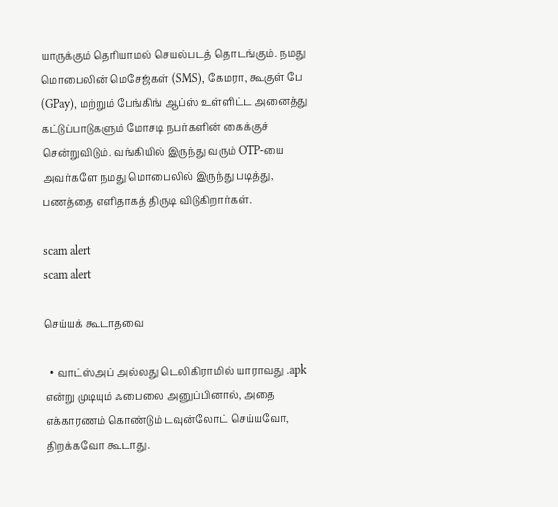யாருக்கும் தெரியாமல் செயல்படத் தொடங்கும். நமது மொபைலின் மெசேஜ்கள் (SMS), கேமரா, கூகுள் பே (GPay), மற்றும் பேங்கிங் ஆப்ஸ் உள்ளிட்ட அனைத்து கட்டுப்பாடுகளும் மோசடி நபர்களின் கைக்குச் சென்றுவிடும். வங்கியில் இருந்து வரும் OTP-யை அவர்களே நமது மொபைலில் இருந்து படித்து, பணத்தை எளிதாகத் திருடி விடுகிறார்கள்.

scam alert
scam alert

செய்யக் கூடாதவை

  • வாட்ஸ்அப் அல்லது டெலிகிராமில் யாராவது .apk என்று முடியும் ஃபைலை அனுப்பினால், அதை எக்காரணம் கொண்டும் டவுன்லோட் செய்யவோ, திறக்கவோ கூடாது.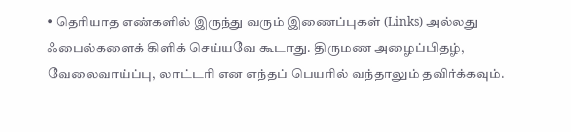• தெரியாத எண்களில் இருந்து வரும் இணைப்புகள் (Links) அல்லது ஃபைல்களைக் கிளிக் செய்யவே கூடாது. திருமண அழைப்பிதழ், வேலைவாய்ப்பு, லாட்டரி என எந்தப் பெயரில் வந்தாலும் தவிர்க்கவும்.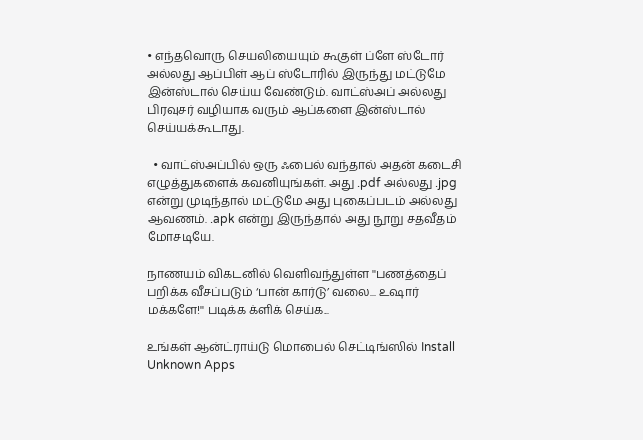• எந்தவொரு செயலியையும் கூகுள் ப்ளே ஸ்டோர் அல்லது ஆப்பிள் ஆப் ஸ்டோரில் இருந்து மட்டுமே இன்ஸ்டால் செய்ய வேண்டும். வாட்ஸ்அப் அல்லது பிரவுசர் வழியாக வரும் ஆப்களை இன்ஸ்டால் செய்யக்கூடாது.

  • வாட்ஸ்அப்பில் ஒரு ஃபைல் வந்தால் அதன் கடைசி எழுத்துகளைக் கவனியுங்கள். அது .pdf அல்லது .jpg என்று முடிந்தால் மட்டுமே அது புகைப்படம் அல்லது ஆவணம். .apk என்று இருந்தால் அது நூறு சதவீதம் மோசடியே.

நாணயம் விகடனில் வெளிவந்துள்ள ''பணத்தைப் பறிக்க வீசப்படும் ‘பான் கார்டு’ வலை... உஷார் மக்களே!'' படிக்க க்ளிக் செய்க...

உங்கள் ஆன்ட்ராய்டு மொபைல் செட்டிங்ஸில் Install Unknown Apps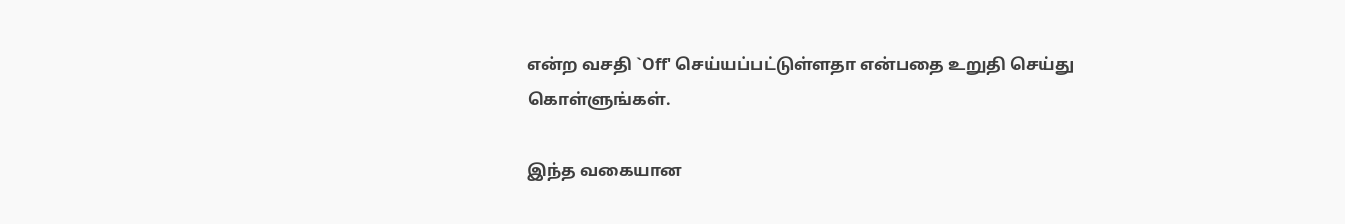என்ற வசதி `Off' செய்யப்பட்டுள்ளதா என்பதை உறுதி செய்து கொள்ளுங்கள்.

இந்த வகையான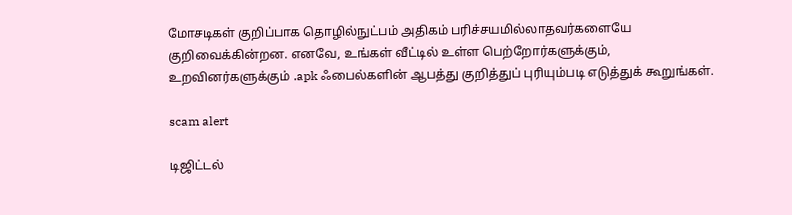மோசடிகள் குறிப்பாக தொழில்நுட்பம் அதிகம் பரிச்சயமில்லாதவர்களையே குறிவைக்கின்றன. எனவே, உங்கள் வீட்டில் உள்ள பெற்றோர்களுக்கும், உறவினர்களுக்கும் .apk ஃபைல்களின் ஆபத்து குறித்துப் புரியும்படி எடுத்துக் கூறுங்கள்.

scam alert

டிஜிட்டல்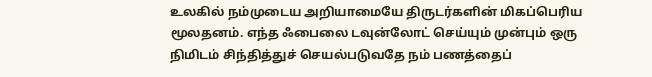உலகில் நம்முடைய அறியாமையே திருடர்களின் மிகப்பெரிய மூலதனம். எந்த ஃபைலை டவுன்லோட் செய்யும் முன்பும் ஒரு நிமிடம் சிந்தித்துச் செயல்படுவதே நம் பணத்தைப்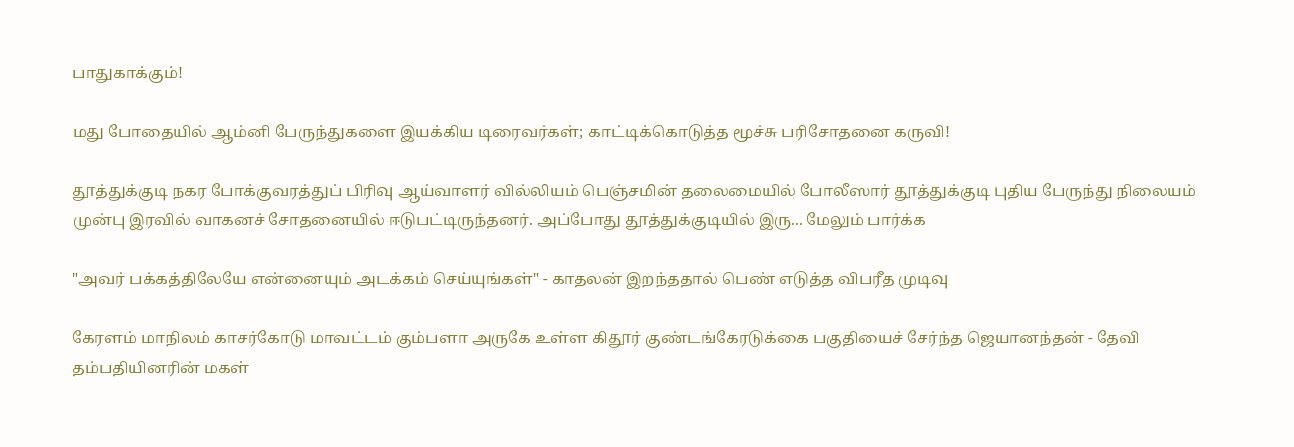பாதுகாக்கும்!

மது போதையில் ஆம்னி பேருந்துகளை இயக்கிய டிரைவர்கள்; காட்டிக்கொடுத்த மூச்சு பரிசோதனை கருவி!

தூத்துக்குடி நகர போக்குவரத்துப் பிரிவு ஆய்வாளர் வில்லியம் பெஞ்சமின் தலைமையில் போலீஸார் தூத்துக்குடி புதிய பேருந்து நிலையம் முன்பு இரவில் வாகனச் சோதனையில் ஈடுபட்டிருந்தனர். அப்போது தூத்துக்குடியில் இரு... மேலும் பார்க்க

"அவர் பக்கத்திலேயே என்னையும் அடக்கம் செய்யுங்கள்" - காதலன் இறந்ததால் பெண் எடுத்த விபரீத முடிவு

கேரளம் மாநிலம் காசர்கோடு மாவட்டம் கும்பளா அருகே உள்ள கிதூர் குண்டங்கேரடுக்கை பகுதியைச் சேர்ந்த ஜெயானந்தன் - தேவி தம்பதியினரின் மகள்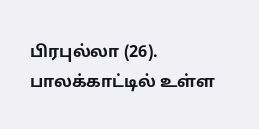பிரபுல்லா (26). பாலக்காட்டில் உள்ள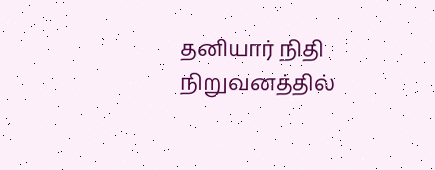தனியார் நிதி நிறுவனத்தில்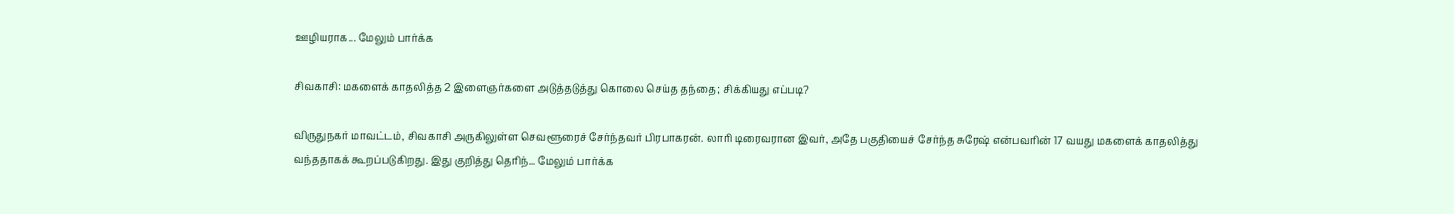ஊழியராக... மேலும் பார்க்க

சிவகாசி: மகளைக் காதலித்த 2 இளைஞர்களை அடுத்தடுத்து கொலை செய்த தந்தை; சிக்கியது எப்படி?

விருதுநகர் மாவட்டம், சிவகாசி அருகிலுள்ள செவளூரைச் சேர்ந்தவர் பிரபாகரன். லாரி டிரைவரான இவர், அதே பகுதியைச் சேர்ந்த சுரேஷ் என்பவரின் 17 வயது மகளைக் காதலித்து வந்ததாகக் கூறப்படுகிறது. இது குறித்து தெரிந்... மேலும் பார்க்க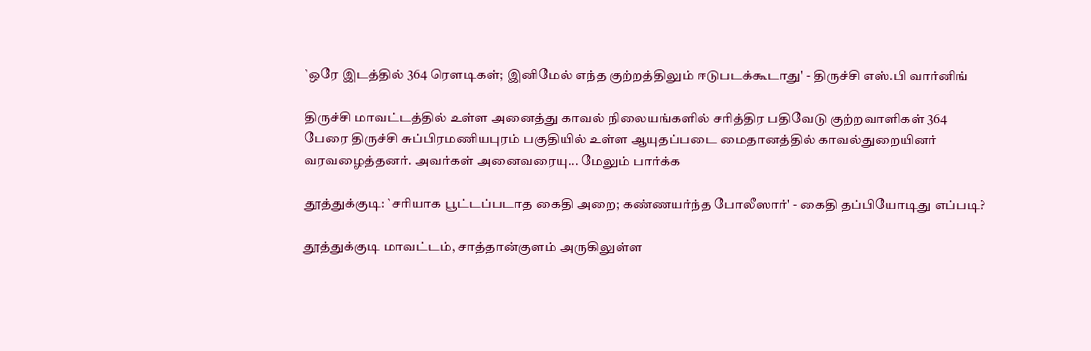`ஒரே இடத்தில் 364 ரௌடிகள்; இனிமேல் எந்த குற்றத்திலும் ஈடுபடக்கூடாது' - திருச்சி எஸ்.பி வார்னிங்

திருச்சி மாவட்டத்தில் உள்ள அனைத்து காவல் நிலையங்களில் சரித்திர பதிவேடு குற்றவாளிகள் 364 பேரை திருச்சி சுப்பிரமணியபுரம் பகுதியில் உள்ள ஆயுதப்படை மைதானத்தில் காவல்துறையினர் வரவழைத்தனர். அவர்கள் அனைவரையு... மேலும் பார்க்க

தூத்துக்குடி: `சரியாக பூட்டப்படாத கைதி அறை; கண்ணயர்ந்த போலீஸார்' - கைதி தப்பியோடிது எப்படி?

தூத்துக்குடி மாவட்டம், சாத்தான்குளம் அருகிலுள்ள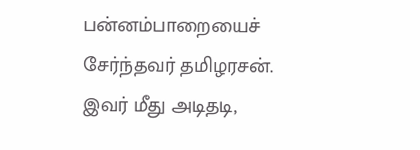பன்னம்பாறையைச் சேர்ந்தவர் தமிழரசன். இவர் மீது அடிதடி,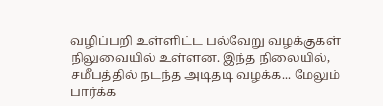வழிப்பறி உள்ளிட்ட பல்வேறு வழக்குகள் நிலுவையில் உள்ளன. இந்த நிலையில், சமீபத்தில் நடந்த அடிதடி வழக்க... மேலும் பார்க்க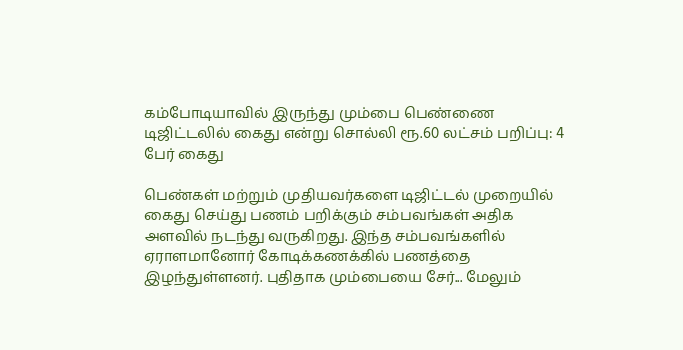கம்போடியாவில் இருந்து மும்பை பெண்ணை டிஜிட்டலில் கைது என்று சொல்லி ரூ.60 லட்சம் பறிப்பு: 4 பேர் கைது

பெண்கள் மற்றும் முதியவர்களை டிஜிட்டல் முறையில் கைது செய்து பணம் பறிக்கும் சம்பவங்கள் அதிக அளவில் நடந்து வருகிறது. இந்த சம்பவங்களில் ஏராளமானோர் கோடிக்கணக்கில் பணத்தை இழந்துள்ளனர். புதிதாக மும்பையை சேர்... மேலும்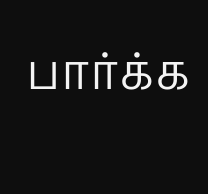பார்க்க